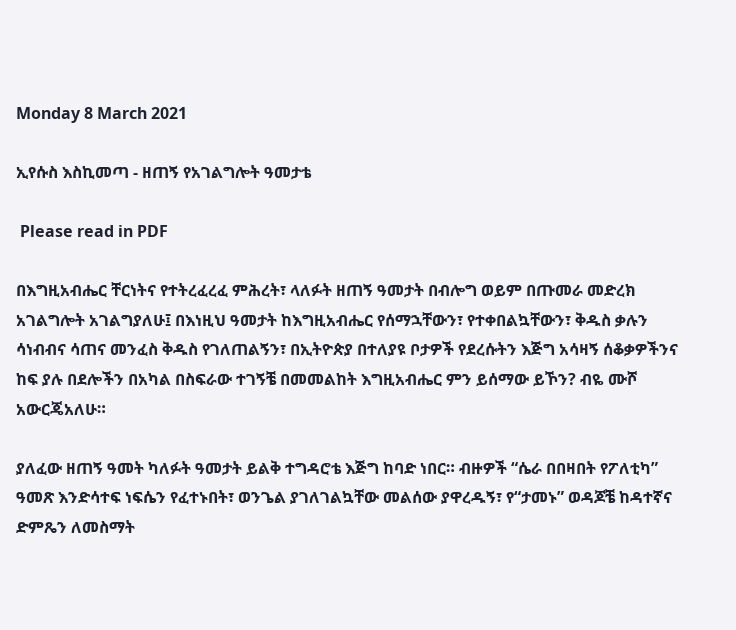Monday 8 March 2021

ኢየሱስ እስኪመጣ - ዘጠኝ የአገልግሎት ዓመታቴ

 Please read in PDF

በእግዚአብሔር ቸርነትና የተትረፈረፈ ምሕረት፣ ላለፉት ዘጠኝ ዓመታት በብሎግ ወይም በጡመራ መድረክ አገልግሎት አገልግያለሁ፤ በእነዚህ ዓመታት ከእግዚአብሔር የሰማኋቸውን፣ የተቀበልኳቸውን፣ ቅዱስ ቃሉን ሳነብብና ሳጠና መንፈስ ቅዱስ የገለጠልኝን፣ በኢትዮጵያ በተለያዩ ቦታዎች የደረሱትን እጅግ አሳዛኝ ሰቆቃዎችንና ከፍ ያሉ በደሎችን በአካል በስፍራው ተገኝቼ በመመልከት እግዚአብሔር ምን ይሰማው ይኾን? ብዬ ሙሾ አውርጄአለሁ።

ያለፈው ዘጠኝ ዓመት ካለፉት ዓመታት ይልቅ ተግዳሮቴ እጅግ ከባድ ነበር። ብዙዎች “ሴራ በበዛበት የፖለቲካ” ዓመጽ እንድሳተፍ ነፍሴን የፈተኑበት፣ ወንጌል ያገለገልኳቸው መልሰው ያዋረዱኝ፣ የ“ታመኑ” ወዳጆቼ ከዳተኛና ድምጼን ለመስማት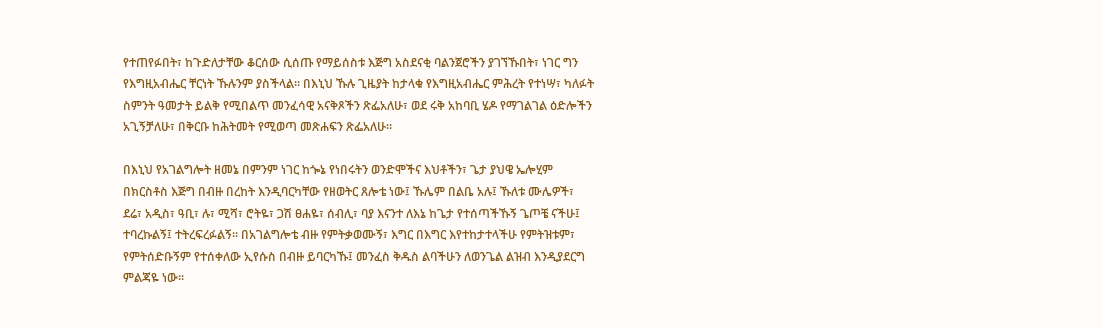የተጠየፉበት፣ ከጉድለታቸው ቆርሰው ሲሰጡ የማይሰስቱ እጅግ አስደናቂ ባልንጀሮችን ያገኘኹበት፣ ነገር ግን የእግዚአብሔር ቸርነት ኹሉንም ያስችላል። በእኒህ ኹሉ ጊዜያት ከታላቁ የእግዚአብሔር ምሕረት የተነሣ፣ ካለፉት ስምንት ዓመታት ይልቅ የሚበልጥ መንፈሳዊ አናቅጾችን ጽፌአለሁ፣ ወደ ሩቅ አከባቢ ሄዶ የማገልገል ዕድሎችን አጊኝቻለሁ፣ በቅርቡ ከሕትመት የሚወጣ መጽሐፍን ጽፌአለሁ።

በእኒህ የአገልግሎት ዘመኔ በምንም ነገር ከጐኔ የነበሩትን ወንድሞችና እህቶችን፣ ጌታ ያህዌ ኤሎሂም በክርስቶስ እጅግ በብዙ በረከት እንዲባርካቸው የዘወትር ጸሎቴ ነው፤ ኹሌም በልቤ አሉ፤ ኹለቱ ሙሌዎች፣ ደሬ፣ አዲስ፣ ዓቢ፣ ሉ፣ ሚሻ፣ ሮትዬ፣ ጋሽ ፀሐዬ፣ ሰብሊ፣ ባያ እናንተ ለእኔ ከጌታ የተሰጣችኹኝ ጌጦቼ ናችሁ፤ ተባረኩልኝ፤ ተትረፍረፉልኝ። በአገልግሎቴ ብዙ የምትቃወሙኝ፣ እግር በእግር እየተከታተላችሁ የምትዝቱም፣ የምትሰድቡኝም የተሰቀለው ኢየሱስ በብዙ ይባርካኹ፤ መንፈስ ቅዱስ ልባችሁን ለወንጌል ልዝብ እንዲያደርግ ምልጃዬ ነው።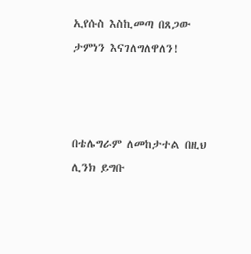ኢየሱስ እስኪመጣ በጸጋው ታምነን እናገለግለዋለን!



በቴሌግራም ለመከታተል በዚህ ሊንክ ይግቡ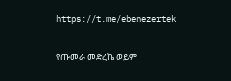https://t.me/ebenezertek

የጡመራ መድረኬ ወይም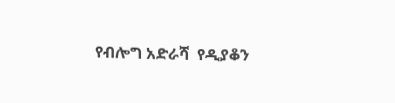የብሎግ አድራሻ  የዲያቆን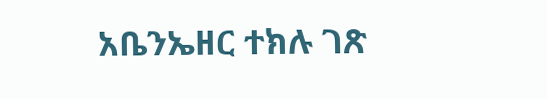አቤንኤዘር ተክሉ ገጽ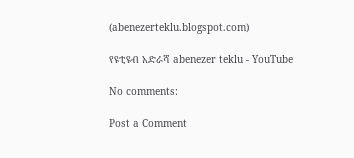(abenezerteklu.blogspot.com)

የዩቲዩብ አድራሻ abenezer teklu - YouTube

No comments:

Post a Comment